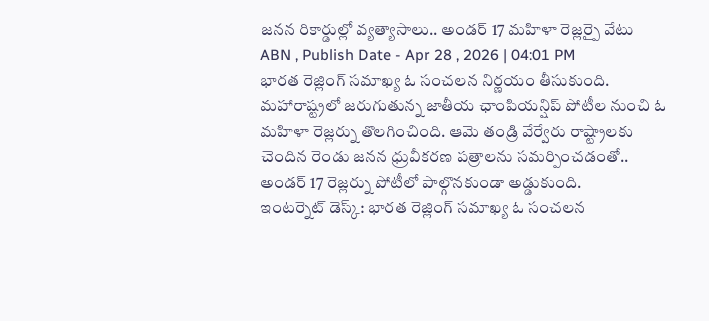జనన రికార్డుల్లో వ్యత్యాసాలు.. అండర్ 17 మహిళా రెజ్లర్పై వేటు
ABN , Publish Date - Apr 28 , 2026 | 04:01 PM
భారత రెజ్లింగ్ సమాఖ్య ఓ సంచలన నిర్ణయం తీసుకుంది. మహారాష్ట్రలో జరుగుతున్న జాతీయ ఛాంపియన్షిప్ పోటీల నుంచి ఓ మహిళా రెజ్లర్ను తొలగించింది. ఆమె తండ్రి వేర్వేరు రాష్ట్రాలకు చెందిన రెండు జనన ధ్రువీకరణ పత్రాలను సమర్పించడంతో.. అండర్ 17 రెజ్లర్ను పోటీలో పాల్గొనకుండా అడ్డుకుంది.
ఇంటర్నెట్ డెస్క్: భారత రెజ్లింగ్ సమాఖ్య ఓ సంచలన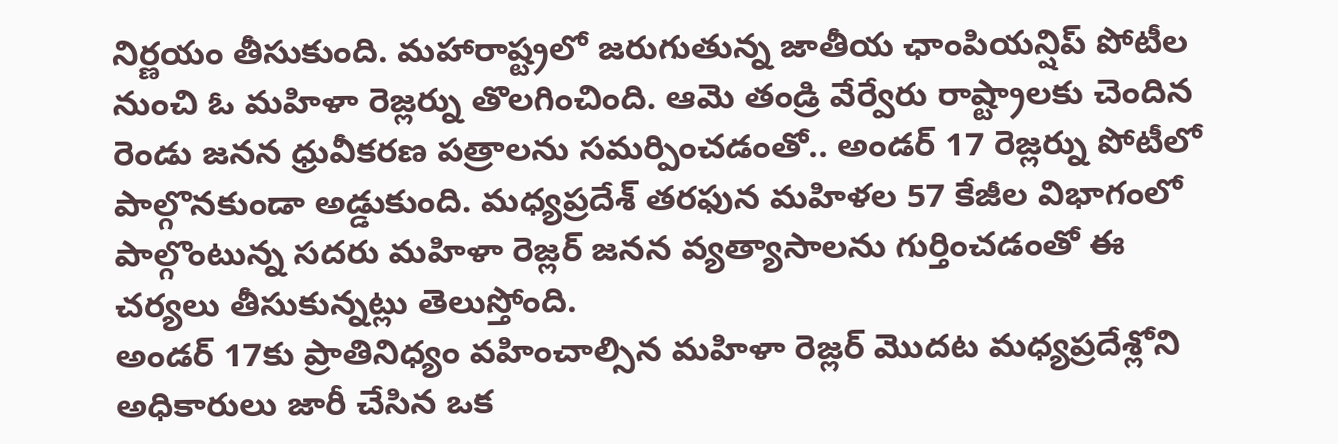నిర్ణయం తీసుకుంది. మహారాష్ట్రలో జరుగుతున్న జాతీయ ఛాంపియన్షిప్ పోటీల నుంచి ఓ మహిళా రెజ్లర్ను తొలగించింది. ఆమె తండ్రి వేర్వేరు రాష్ట్రాలకు చెందిన రెండు జనన ధ్రువీకరణ పత్రాలను సమర్పించడంతో.. అండర్ 17 రెజ్లర్ను పోటీలో పాల్గొనకుండా అడ్డుకుంది. మధ్యప్రదేశ్ తరఫున మహిళల 57 కేజీల విభాగంలో పాల్గొంటున్న సదరు మహిళా రెజ్లర్ జనన వ్యత్యాసాలను గుర్తించడంతో ఈ చర్యలు తీసుకున్నట్లు తెలుస్తోంది.
అండర్ 17కు ప్రాతినిధ్యం వహించాల్సిన మహిళా రెజ్లర్ మొదట మధ్యప్రదేశ్లోని అధికారులు జారీ చేసిన ఒక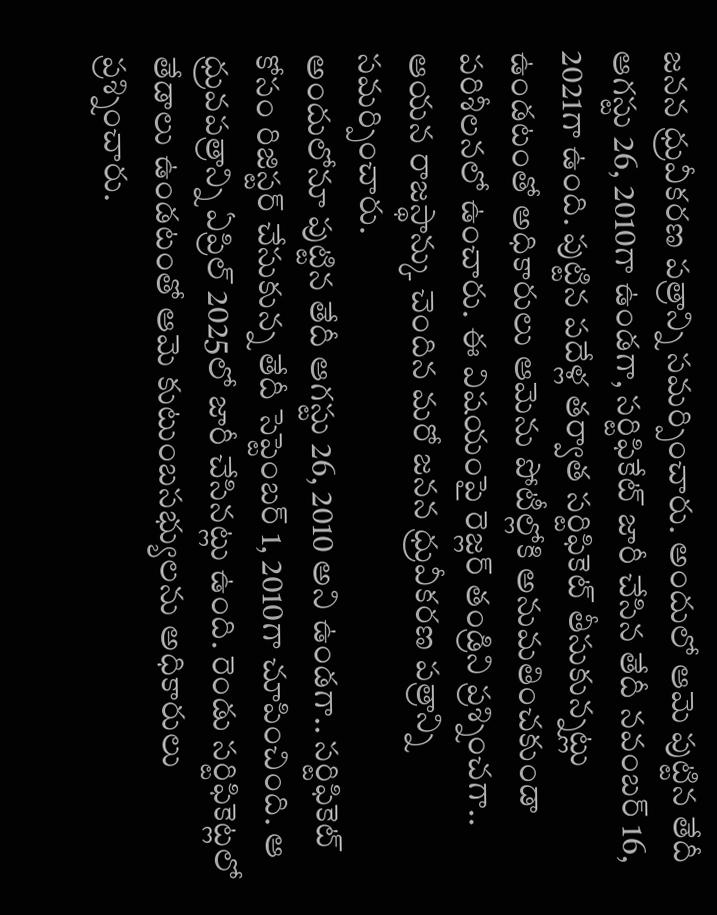జనన ధ్రువీకరణ పత్రాన్ని సమర్పించారు. అందులో ఆమె పుట్టిన తేదీ ఆగస్టు 26, 2010గా ఉండగా, సర్టిఫికేట్ జారీ చేసిన తేదీ నవంబర్ 16, 2021గా ఉంది. పుట్టిన పదేళ్ల తర్వాత సర్టిఫికెట్ తీసుకున్నట్లు ఉండటంతో అధికారులు ఆమెను పోటీల్లోకి అనుమతించకుండా పరిశీలనలో ఉంచారు. ఈ విషయంపై రెజ్లర్ తండ్రిని ప్రశ్నించగా.. ఆయన రాజస్థాన్కు చెందిన మరో జనన ధ్రువీకరణ పత్రాన్ని సమర్పించారు.
అందులోనూ పుట్టిన తేదీ ఆగస్టు 26, 2010 అని ఉండగా.. సర్టిఫికెట్ కోసం రిజిస్టర్ చేసుకున్న తేదీ సెప్టెంబర్ 1, 2010గా చూపించింది. ఆ ధ్రువపత్రాన్ని ఏప్రిల్ 2025లో జారీ చేసినట్లు ఉంది. రెండు సర్టిఫికెట్లలో తేడాలు ఉండటంతో ఆమె కుటుంబసభ్యులను అధికారులు ప్రశ్నించారు.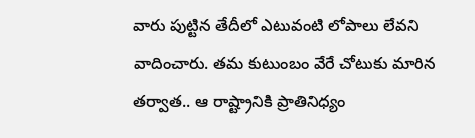వారు పుట్టిన తేదీలో ఎటువంటి లోపాలు లేవని వాదించారు. తమ కుటుంబం వేరే చోటుకు మారిన తర్వాత.. ఆ రాష్ట్రానికి ప్రాతినిధ్యం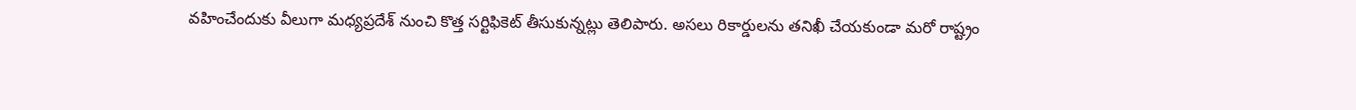వహించేందుకు వీలుగా మధ్యప్రదేశ్ నుంచి కొత్త సర్టిఫికెట్ తీసుకున్నట్లు తెలిపారు. అసలు రికార్డులను తనిఖీ చేయకుండా మరో రాష్ట్రం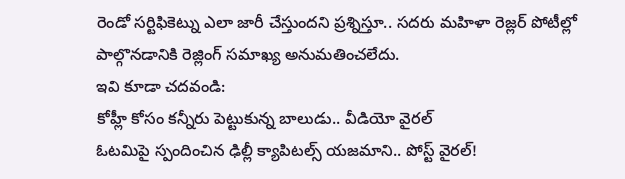రెండో సర్టిఫికెట్ను ఎలా జారీ చేస్తుందని ప్రశ్నిస్తూ.. సదరు మహిళా రెజ్లర్ పోటీల్లో పాల్గొనడానికి రెజ్లింగ్ సమాఖ్య అనుమతించలేదు.
ఇవి కూడా చదవండి:
కోహ్లీ కోసం కన్నీరు పెట్టుకున్న బాలుడు.. వీడియో వైరల్
ఓటమిపై స్పందించిన ఢిల్లీ క్యాపిటల్స్ యజమాని.. పోస్ట్ వైరల్!